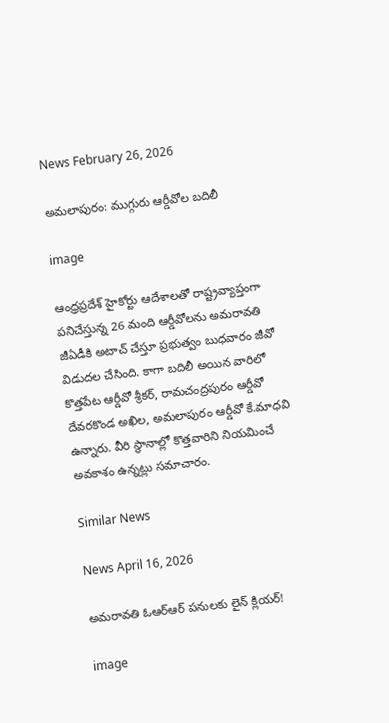News February 26, 2026

అమలాపురం: ముగ్గురు ఆర్డీవోల బదిలీ

image

ఆంధ్రప్రదేశ్ హైకోర్టు ఆదేశాలతో రాష్ట్రవ్యాప్తంగా పనిచేస్తున్న 26 మంది ఆర్డీవోలను అమరావతి జీఏడీకి అటాచ్ చేస్తూ ప్రభుత్వం బుధవారం జీవో విడుదల చేసింది. కాగా బదిలీ అయిన వారిలో కొత్తపేట ఆర్డీవో శ్రీకర్, రామచంద్రపురం ఆర్డీవో దేవరకొండ అఖిల, అమలాపురం ఆర్డీవో కే.మాధవి ఉన్నారు. వీరి స్థానాల్లో కొత్తవారిని నియమించే అవకాశం ఉన్నట్లు సమాచారం.

Similar News

News April 16, 2026

అమరావతి ఓఆర్ఆర్ పనులకు లైన్ క్లియర్!

image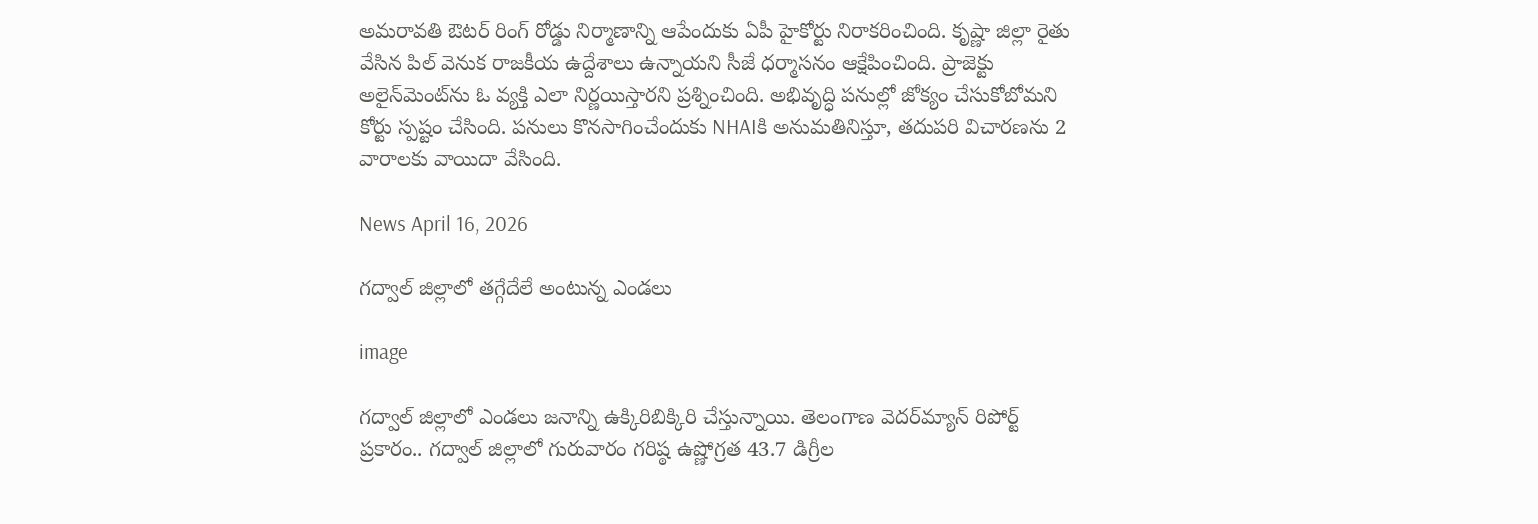అమరావతి ఔటర్ రింగ్ రోడ్డు నిర్మాణాన్ని ఆపేందుకు ఏపీ హైకోర్టు నిరాకరించింది. కృష్ణా జిల్లా రైతు వేసిన పిల్ వెనుక రాజకీయ ఉద్దేశాలు ఉన్నాయని సీజే ధర్మాసనం ఆక్షేపించింది. ప్రాజెక్టు అలైన్‌మెంట్‌ను ఓ వ్యక్తి ఎలా నిర్ణయిస్తారని ప్రశ్నించింది. అభివృద్ధి పనుల్లో జోక్యం చేసుకోబోమని కోర్టు స్పష్టం చేసింది. పనులు కొనసాగించేందుకు NHAIకి అనుమతినిస్తూ, తదుపరి విచారణను 2 వారాలకు వాయిదా వేసింది.

News April 16, 2026

గద్వాల్ జిల్లాలో తగ్గేదేలే అంటున్న ఎండలు

image

గద్వాల్ జిల్లాలో ఎండలు జనాన్ని ఉక్కిరిబిక్కిరి చేస్తున్నాయి. తెలంగాణ వెదర్‌మ్యాన్ రిపోర్ట్ ప్రకారం.. గద్వాల్ జిల్లాలో గురువారం గరిష్ఠ ఉష్ణోగ్రత 43.7 డిగ్రీల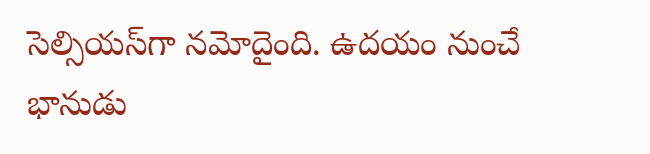సెల్సియస్‌గా నమోదైంది. ఉదయం నుంచే భానుడు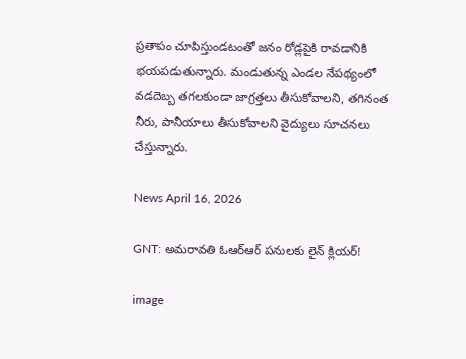ప్రతాపం చూపిస్తుండటంతో జనం రోడ్లపైకి రావడానికి భయపడుతున్నారు. మండుతున్న ఎండల నేపథ్యంలో వడదెబ్బ తగలకుండా జాగ్రత్తలు తీసుకోవాలని, తగినంత నీరు, పానీయాలు తీసుకోవాలని వైద్యులు సూచనలు చేస్తున్నారు.

News April 16, 2026

GNT: అమరావతి ఓఆర్ఆర్ పనులకు లైన్ క్లియర్!

image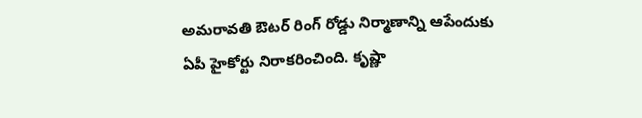అమరావతి ఔటర్ రింగ్ రోడ్డు నిర్మాణాన్ని ఆపేందుకు ఏపీ హైకోర్టు నిరాకరించింది. కృష్ణా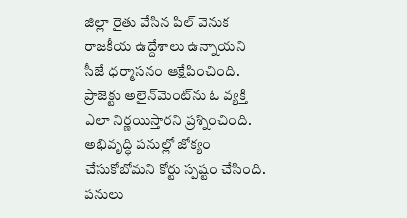జిల్లా రైతు వేసిన పిల్ వెనుక రాజకీయ ఉద్దేశాలు ఉన్నాయని సీజే ధర్మాసనం ఆక్షేపించింది. ప్రాజెక్టు అలైన్‌మెంట్‌ను ఓ వ్యక్తి ఎలా నిర్ణయిస్తారని ప్రశ్నించింది. అభివృద్ధి పనుల్లో జోక్యం చేసుకోబోమని కోర్టు స్పష్టం చేసింది. పనులు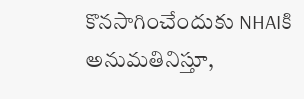కొనసాగించేందుకు NHAIకి అనుమతినిస్తూ,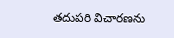తదుపరి విచారణను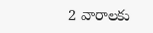2 వారాలకు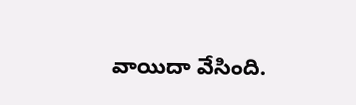వాయిదా వేసింది.